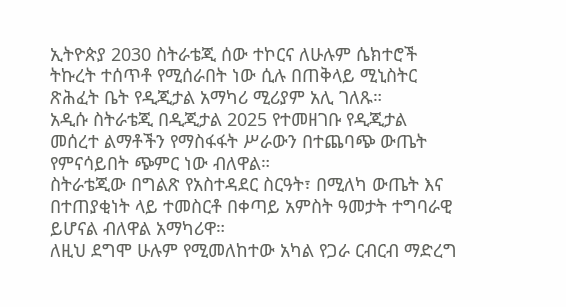ኢትዮጵያ 2030 ስትራቴጂ ሰው ተኮርና ለሁሉም ሴክተሮች ትኩረት ተሰጥቶ የሚሰራበት ነው ሲሉ በጠቅላይ ሚኒስትር ጽሕፈት ቤት የዲጂታል አማካሪ ሚሪያም አሊ ገለጹ።
አዲሱ ስትራቴጂ በዲጂታል 2025 የተመዘገቡ የዲጂታል መሰረተ ልማቶችን የማስፋፋት ሥራውን በተጨባጭ ውጤት የምናሳይበት ጭምር ነው ብለዋል።
ስትራቴጂው በግልጽ የአስተዳደር ስርዓት፣ በሚለካ ውጤት እና በተጠያቂነት ላይ ተመስርቶ በቀጣይ አምስት ዓመታት ተግባራዊ ይሆናል ብለዋል አማካሪዋ።
ለዚህ ደግሞ ሁሉም የሚመለከተው አካል የጋራ ርብርብ ማድረግ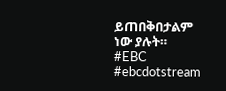ይጠበቅበታልም ነው ያሉት።
#EBC #ebcdotstream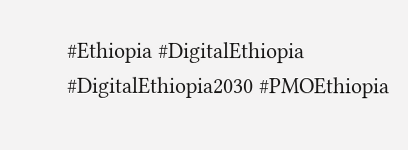#Ethiopia #DigitalEthiopia #DigitalEthiopia2030 #PMOEthiopia